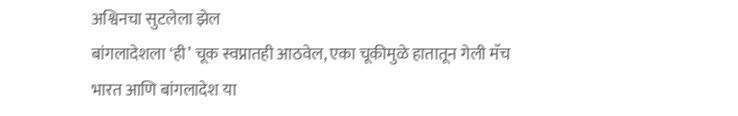अश्विनचा सुटलेला झेल
बांगलादेशला ‘ही’ चूक स्वप्नातही आठवेल, एका चूकीमुळे हातातून गेली मॅच
भारत आणि बांगलादेश या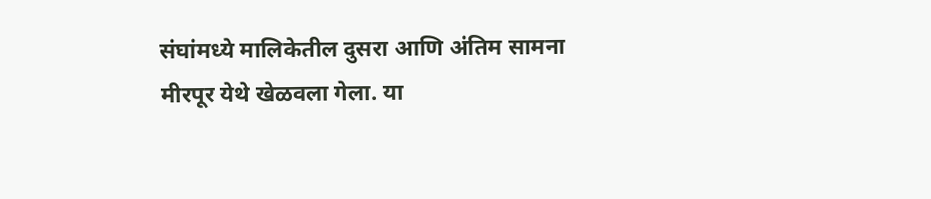संघांमध्ये मालिकेतील दुसरा आणि अंतिम सामना मीरपूर येथे खेळवला गेला. या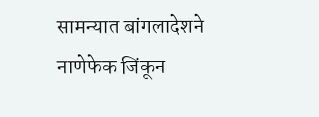सामन्यात बांगलादेशने नाणेफेक जिंकून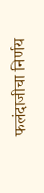फलंदाजीचा निर्णय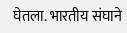घेतला. भारतीय संघाने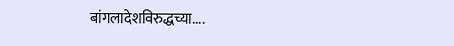बांगलादेशविरुद्धच्या....